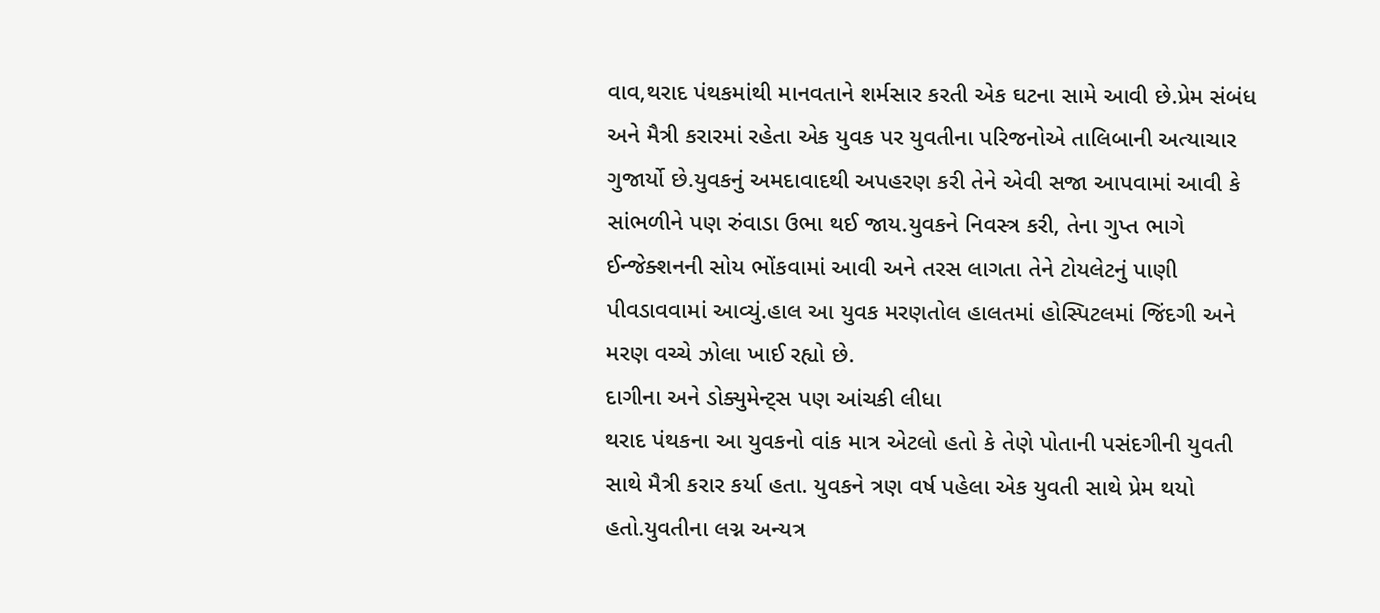વાવ,થરાદ પંથકમાંથી માનવતાને શર્મસાર કરતી એક ઘટના સામે આવી છે.પ્રેમ સંબંધ અને મૈત્રી કરારમાં રહેતા એક યુવક પર યુવતીના પરિજનોએ તાલિબાની અત્યાચાર ગુજાર્યો છે.યુવકનું અમદાવાદથી અપહરણ કરી તેને એવી સજા આપવામાં આવી કે સાંભળીને પણ રુંવાડા ઉભા થઈ જાય.યુવકને નિવસ્ત્ર કરી, તેના ગુપ્ત ભાગે ઈન્જેક્શનની સોય ભોંકવામાં આવી અને તરસ લાગતા તેને ટોયલેટનું પાણી પીવડાવવામાં આવ્યું.હાલ આ યુવક મરણતોલ હાલતમાં હોસ્પિટલમાં જિંદગી અને મરણ વચ્ચે ઝોલા ખાઈ રહ્યો છે.
દાગીના અને ડોક્યુમેન્ટ્સ પણ આંચકી લીધા
થરાદ પંથકના આ યુવકનો વાંક માત્ર એટલો હતો કે તેણે પોતાની પસંદગીની યુવતી સાથે મૈત્રી કરાર કર્યા હતા. યુવકને ત્રણ વર્ષ પહેલા એક યુવતી સાથે પ્રેમ થયો હતો.યુવતીના લગ્ન અન્યત્ર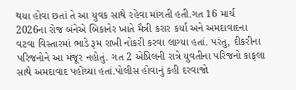થયા હોવા છતાં તે આ યુવક સાથે રહેવા માંગતી હતી.ગત 16 માર્ચ 2026ના રોજ બંનેએ બિકાનેર ખાતે મૈત્રી કરાર કર્યા અને અમદાવાદના વટવા વિસ્તારમાં ભાડે રૂમ રાખી નોકરી કરવા લાગ્યા હતાં. પરંતુ, દીકરીના પરિજનોને આ મંજૂર નહોતું. ગત 2 એપ્રિલની રાત્રે યુવતીના પરિજનો કાફલા સાથે અમદાવાદ પહોંચ્યા હતાં.પોલીસ હોવાનું કહી દરવાજો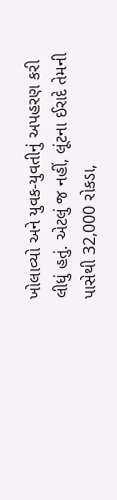ખોલાવ્યો અને યુવક-યુવતીનું અપહરણ કરી લીધું હતું. એટલું જ નહીં, લૂંટના ઈરાદે તેમની પાસેથી 32,000 રોકડા,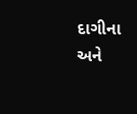દાગીના અને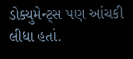ડોક્યુમેન્ટ્સ પણ આંચકી લીધા હતાં.